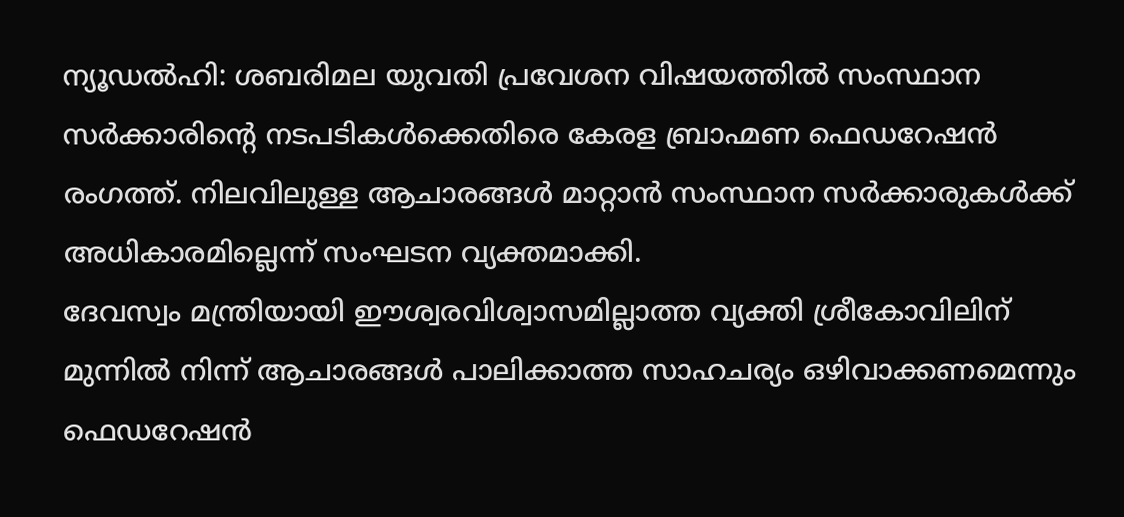ന്യൂഡൽഹി: ശബരിമല യുവതി പ്രവേശന വിഷയത്തിൽ സംസ്ഥാന സർക്കാരിന്റെ നടപടികൾക്കെതിരെ കേരള ബ്രാഹ്മണ ഫെഡറേഷൻ രംഗത്ത്. നിലവിലുള്ള ആചാരങ്ങൾ മാറ്റാൻ സംസ്ഥാന സർക്കാരുകൾക്ക് അധികാരമില്ലെന്ന് സംഘടന വ്യക്തമാക്കി.
ദേവസ്വം മന്ത്രിയായി ഈശ്വരവിശ്വാസമില്ലാത്ത വ്യക്തി ശ്രീകോവിലിന് മുന്നിൽ നിന്ന് ആചാരങ്ങൾ പാലിക്കാത്ത സാഹചര്യം ഒഴിവാക്കണമെന്നും ഫെഡറേഷൻ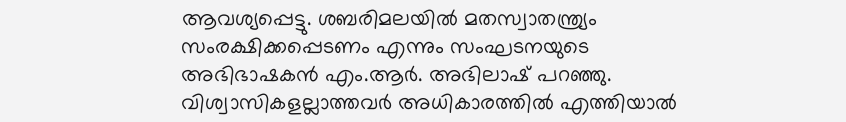ആവശ്യപ്പെട്ടു. ശബരിമലയിൽ മതസ്വാതന്ത്ര്യം സംരക്ഷിക്കപ്പെടണം എന്നും സംഘടനയുടെ അഭിഭാഷകൻ എം.ആർ. അഭിലാഷ് പറഞ്ഞു. വിശ്വാസികളല്ലാത്തവർ അധികാരത്തിൽ എത്തിയാൽ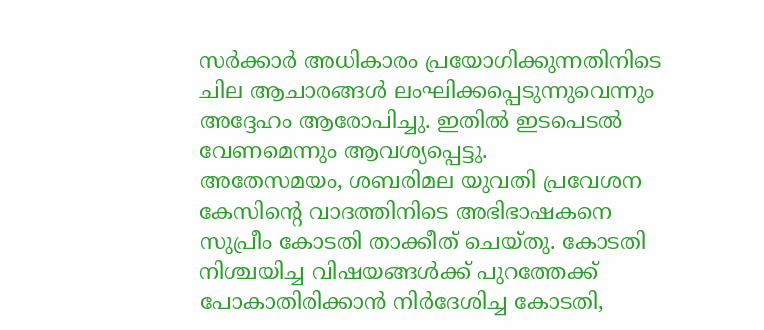സർക്കാർ അധികാരം പ്രയോഗിക്കുന്നതിനിടെ ചില ആചാരങ്ങൾ ലംഘിക്കപ്പെടുന്നുവെന്നും അദ്ദേഹം ആരോപിച്ചു. ഇതിൽ ഇടപെടൽ വേണമെന്നും ആവശ്യപ്പെട്ടു.
അതേസമയം, ശബരിമല യുവതി പ്രവേശന കേസിന്റെ വാദത്തിനിടെ അഭിഭാഷകനെ സുപ്രീം കോടതി താക്കീത് ചെയ്തു. കോടതി നിശ്ചയിച്ച വിഷയങ്ങൾക്ക് പുറത്തേക്ക് പോകാതിരിക്കാൻ നിർദേശിച്ച കോടതി,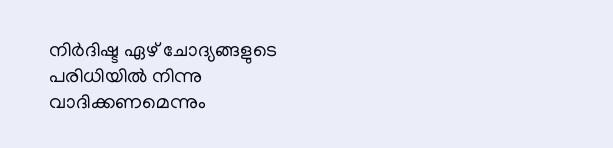നിർദിഷ്ട ഏഴ് ചോദ്യങ്ങളുടെ പരിധിയിൽ നിന്നു വാദിക്കണമെന്നും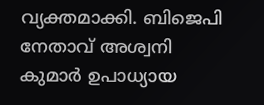വ്യക്തമാക്കി. ബിജെപി നേതാവ് അശ്വനി കുമാർ ഉപാധ്യായ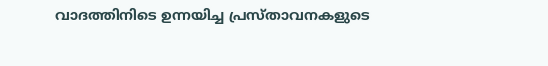വാദത്തിനിടെ ഉന്നയിച്ച പ്രസ്താവനകളുടെ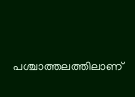പശ്ചാത്തലത്തിലാണ്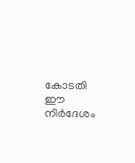കോടതി ഈ നിർദേശം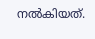നൽകിയത്.